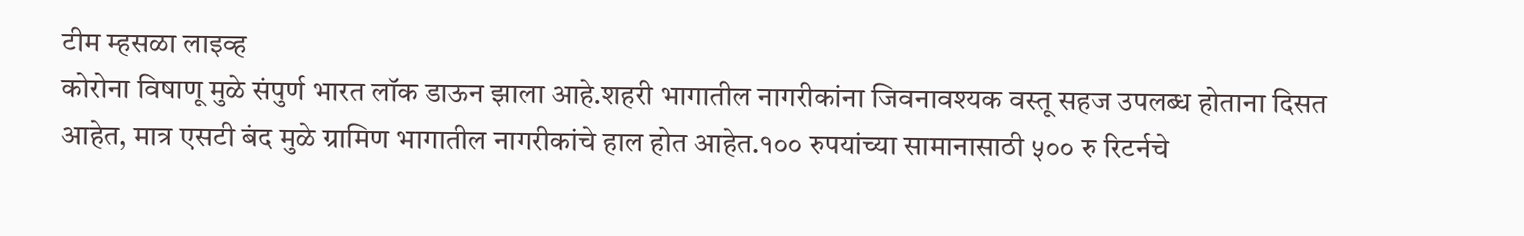टीम म्हसळा लाइव्ह
कोरोना विषाणू मुळे संपुर्ण भारत लॉक डाऊन झाला आहे.शहरी भागातील नागरीकांना जिवनावश्यक वस्तू सहज उपलब्ध होताना दिसत आहेत, मात्र एसटी बंद मुळे ग्रामिण भागातील नागरीकांचे हाल होत आहेत.१०० रुपयांच्या सामानासाठी ५०० रु रिटर्नचे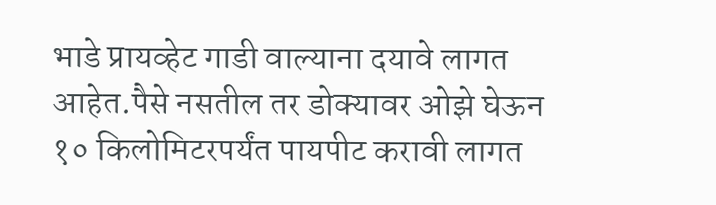भाडे प्रायव्हेट गाडी वाल्याना दयावे लागत आहेत.पैसे नसतील तर डोक्यावर ओझे घेऊन १० किलोमिटरपर्यंत पायपीट करावी लागत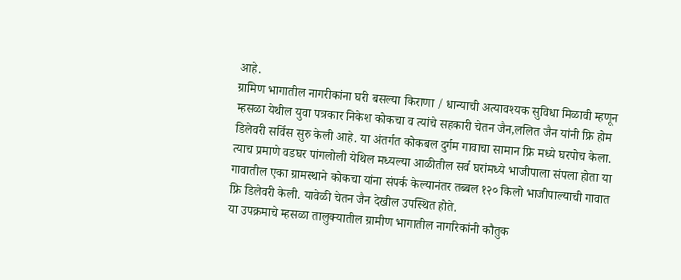आहे.
ग्रामिण भागातील नागरीकांना घरी बसल्या किराणा / धान्याची अत्यावश्यक सुविधा मिळावी म्हणून म्हसळा येथील युवा पत्रकार निकेश कोकचा व त्यांचे सहकारी चेतन जैन,ललित जैन यांनी फ्रि होम डिलेवरी सर्विस सुरु केली आहे. या अंतर्गत कोकबल दुर्गम गावाचा सामान फ्रि मध्ये घरपोच केला.
त्याच प्रमाणे वडघर पांगलोली येथिल मध्यल्या आळीतील सर्व घरांमध्ये भाजीपाला संपला होता या गावातील एका ग्रामस्थाने कोकचा यांना संपर्क केल्यानंतर तब्बल १२० किलो भाजीपाल्याची गावात फ्रि डिलेवरी केली. यावेळी चेतन जैन देखील उपस्थित होते.
या उपक्रमाचे म्हसळा तालुक्यातील ग्रामीण भागातील नागरिकांनी कौतुक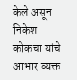केले असून निकेश कोकचा यांचे आभार व्यक्त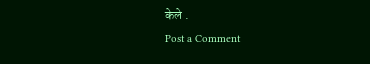केले .
Post a Comment